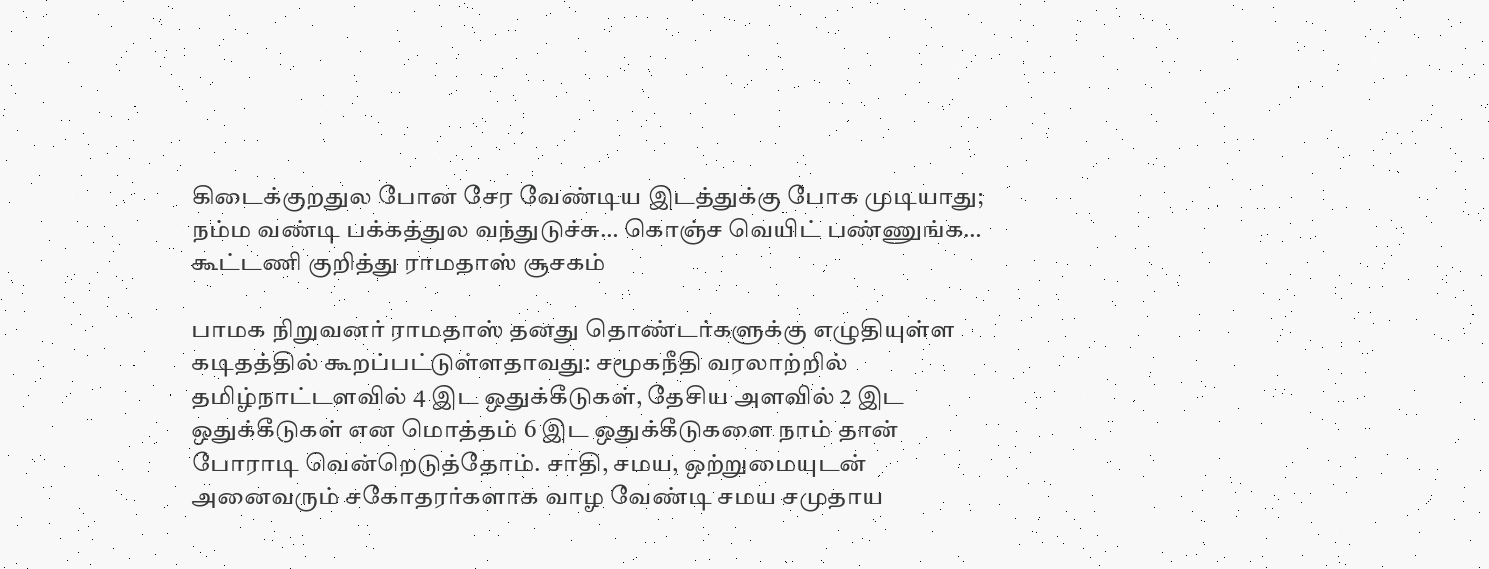கிடைக்குறதுல போன சேர வேண்டிய இடத்துக்கு போக முடியாது; நம்ம வண்டி பக்கத்துல வந்துடுச்சு… கொஞ்ச வெயிட் பண்ணுங்க… கூட்டணி குறித்து ராமதாஸ் சூசகம்

பாமக நிறுவனர் ராமதாஸ் தனது தொண்டர்களுக்கு எழுதியுள்ள கடிதத்தில் கூறப்பட்டுள்ளதாவது: சமூகநீதி வரலாற்றில் தமிழ்நாட்டளவில் 4 இட ஒதுக்கீடுகள், தேசிய அளவில் 2 இட ஒதுக்கீடுகள் என மொத்தம் 6 இட ஒதுக்கீடுகளை நாம் தான் போராடி வென்றெடுத்தோம். சாதி, சமய, ஒற்றுமையுடன் அனைவரும் சகோதரர்களாக வாழ வேண்டி சமய சமுதாய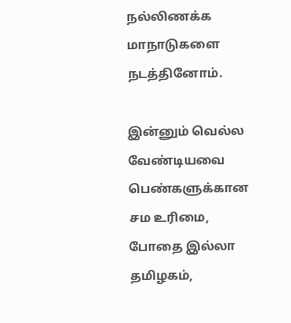நல்லிணக்க மாநாடுகளை நடத்தினோம்.

இன்னும் வெல்ல வேண்டியவை பெண்களுக்கான சம உரிமை, போதை இல்லா தமிழகம்,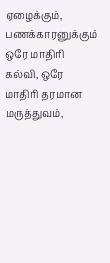ஏழைக்கும், பணக்காரனுக்கும் ஒரே மாதிரி கல்வி, ஒரே மாதிரி தரமான மருத்துவம்,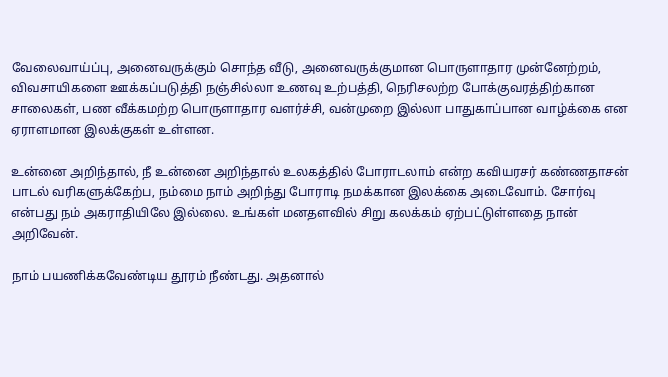வேலைவாய்ப்பு, அனைவருக்கும் சொந்த வீடு, அனைவருக்குமான பொருளாதார முன்னேற்றம், விவசாயிகளை ஊக்கப்படுத்தி நஞ்சில்லா உணவு உற்பத்தி, நெரிசலற்ற போக்குவரத்திற்கான சாலைகள், பண வீக்கமற்ற பொருளாதார வளர்ச்சி, வன்முறை இல்லா பாதுகாப்பான வாழ்க்கை என ஏராளமான இலக்குகள் உள்ளன.

உன்னை அறிந்தால், நீ உன்னை அறிந்தால் உலகத்தில் போராடலாம் என்ற கவியரசர் கண்ணதாசன் பாடல் வரிகளுக்கேற்ப, நம்மை நாம் அறிந்து போராடி நமக்கான இலக்கை அடைவோம். சோர்வு என்பது நம் அகராதியிலே இல்லை. உங்கள் மனதளவில் சிறு கலக்கம் ஏற்பட்டுள்ளதை நான் அறிவேன்.

நாம் பயணிக்கவேண்டிய தூரம் நீண்டது. அதனால்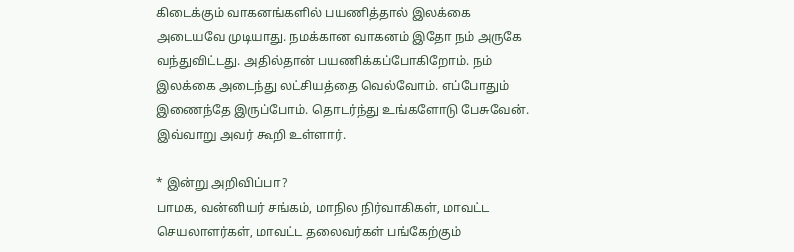கிடைக்கும் வாகனங்களில் பயணித்தால் இலக்கை அடையவே முடியாது. நமக்கான வாகனம் இதோ நம் அருகே வந்துவிட்டது. அதில்தான் பயணிக்கப்போகிறோம். நம் இலக்கை அடைந்து லட்சியத்தை வெல்வோம். எப்போதும் இணைந்தே இருப்போம். தொடர்ந்து உங்களோடு பேசுவேன். இவ்வாறு அவர் கூறி உள்ளார்.

* இன்று அறிவிப்பா?
பாமக, வன்னியர் சங்கம், மாநில நிர்வாகிகள், மாவட்ட செயலாளர்கள், மாவட்ட தலைவர்கள் பங்கேற்கும்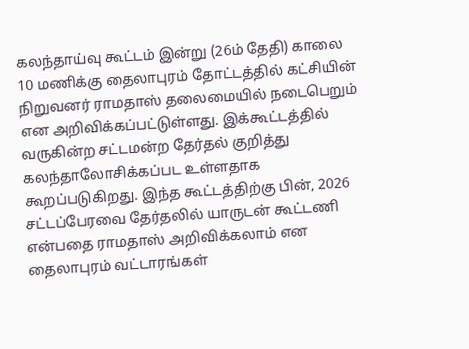கலந்தாய்வு கூட்டம் இன்று (26ம் தேதி) காலை 10 மணிக்கு தைலாபுரம் தோட்டத்தில் கட்சியின் நிறுவனர் ராமதாஸ் தலைமையில் நடைபெறும் என அறிவிக்கப்பட்டுள்ளது. இக்கூட்டத்தில் வருகின்ற சட்டமன்ற தேர்தல் குறித்து கலந்தாலோசிக்கப்பட உள்ளதாக கூறப்படுகிறது. இந்த கூட்டத்திற்கு பின், 2026 சட்டப்பேரவை தேர்தலில் யாருடன் கூட்டணி என்பதை ராமதாஸ் அறிவிக்கலாம் என தைலாபுரம் வட்டாரங்கள்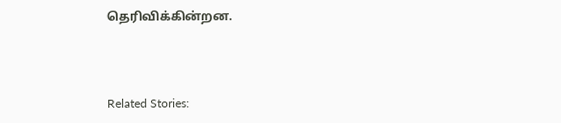தெரிவிக்கின்றன.



Related Stories: